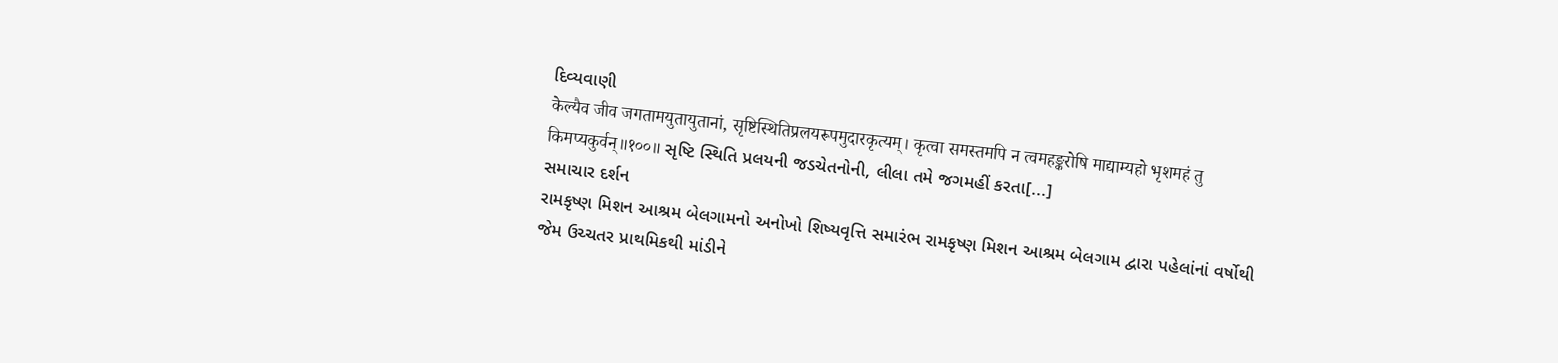દિવ્યવાણી
केल्यैव जीव जगतामयुतायुतानां, सृष्टिस्थितिप्रलयरूपमुदारकृत्यम्। कृत्वा समस्तमपि न त्वमहङ्करोषि माद्याम्यहो भृशमहं तु किमप्यकुर्वन्॥१००॥ સૃષ્ટિ સ્થિતિ પ્રલયની જડચેતનોની, લીલા તમે જગમહીં કરતા[...]
સમાચાર દર્શન
રામકૃષ્ણ મિશન આશ્રમ બેલગામનો અનોખો શિષ્યવૃત્તિ સમારંભ રામકૃષ્ણ મિશન આશ્રમ બેલગામ દ્વારા પહેલાંનાં વર્ષોથી જેમ ઉચ્ચતર પ્રાથમિકથી માંડીને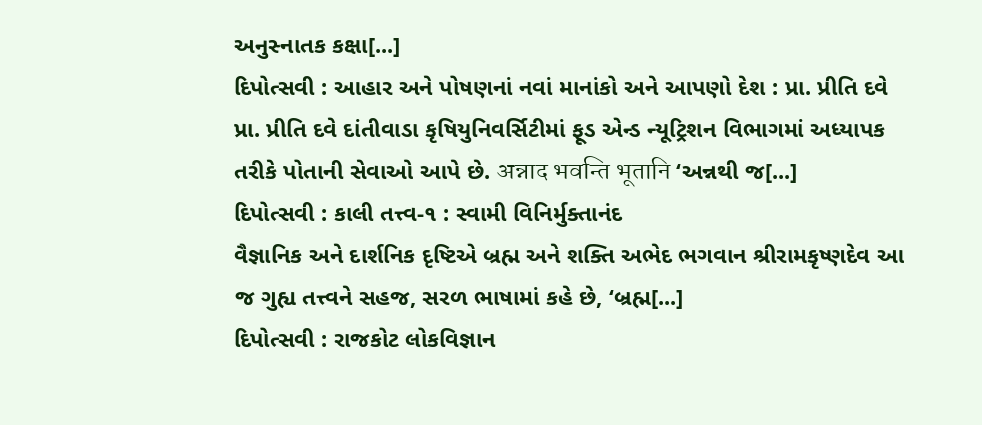અનુસ્નાતક કક્ષા[...]
દિપોત્સવી : આહાર અને પોષણનાં નવાં માનાંકો અને આપણો દેશ : પ્રા. પ્રીતિ દવે
પ્રા. પ્રીતિ દવે દાંતીવાડા કૃષિયુનિવર્સિટીમાં ફૂડ એન્ડ ન્યૂટ્રિશન વિભાગમાં અધ્યાપક તરીકે પોતાની સેવાઓ આપે છે. अन्नाद भवन्ति भूतानि ‘અન્નથી જ[...]
દિપોત્સવી : કાલી તત્ત્વ-૧ : સ્વામી વિનિર્મુક્તાનંદ
વૈજ્ઞાનિક અને દાર્શનિક દૃષ્ટિએ બ્રહ્મ અને શક્તિ અભેદ ભગવાન શ્રીરામકૃષ્ણદેવ આ જ ગુહ્ય તત્ત્વને સહજ, સરળ ભાષામાં કહે છે, ‘બ્રહ્મ[...]
દિપોત્સવી : રાજકોટ લોકવિજ્ઞાન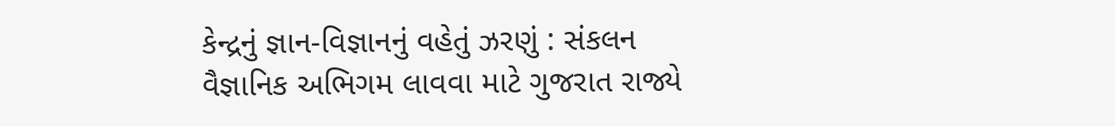કેન્દ્રનું જ્ઞાન-વિજ્ઞાનનું વહેતું ઝરણું : સંકલન
વૈજ્ઞાનિક અભિગમ લાવવા માટે ગુજરાત રાજ્યે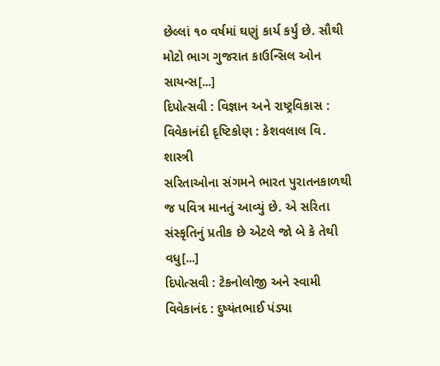છેલ્લાં ૧૦ વર્ષમાં ઘણું કાર્ય કર્યું છે. સૌથી મોટો ભાગ ગુજરાત કાઉન્સિલ ઓન સાયન્સ[...]
દિપોત્સવી : વિજ્ઞાન અને રાષ્ટ્રવિકાસ : વિવેકાનંદી દૃષ્ટિકોણ : કેશવલાલ વિ. શાસ્ત્રી
સરિતાઓના સંગમને ભારત પુરાતનકાળથી જ પવિત્ર માનતું આવ્યું છે. એ સરિતા સંસ્કૃતિનું પ્રતીક છે એટલે જો બે કે તેથી વધુ[...]
દિપોત્સવી : ટેકનોલોજી અને સ્વામી વિવેકાનંદ : દુષ્યંતભાઈ પંડ્યા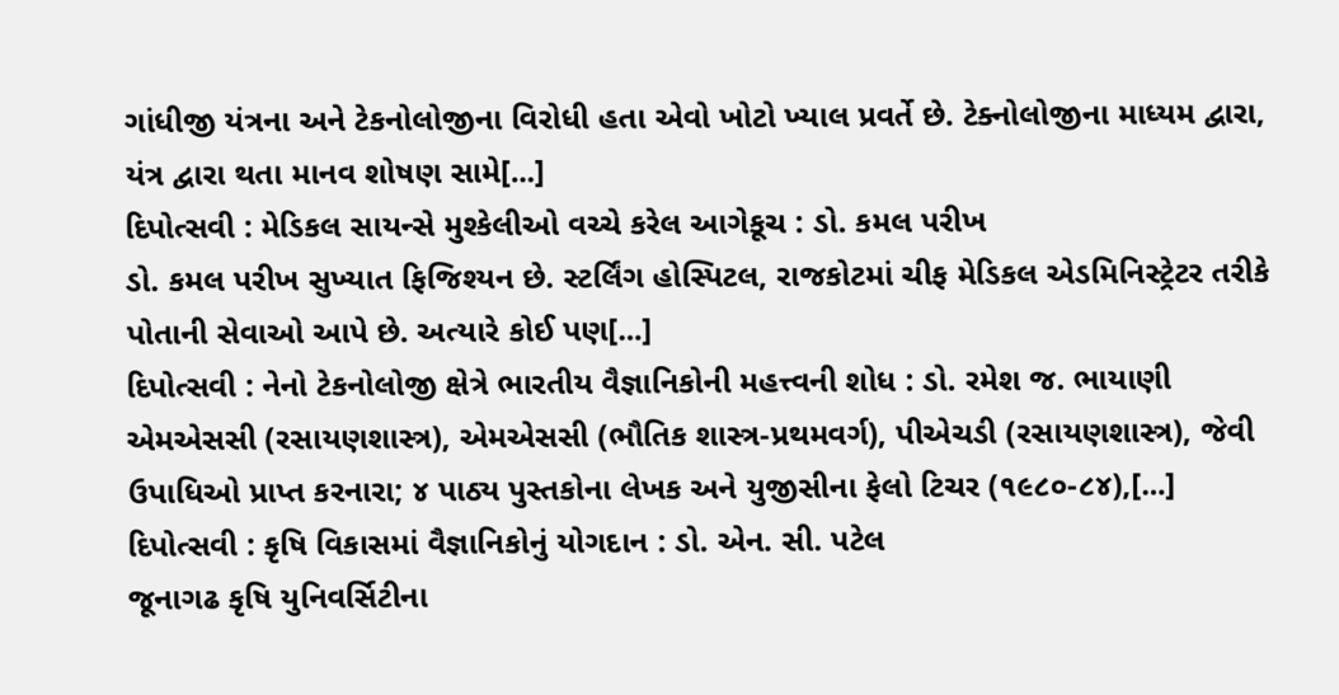ગાંધીજી યંત્રના અને ટેકનોલોજીના વિરોધી હતા એવો ખોટો ખ્યાલ પ્રવર્તે છે. ટેક્નોલોજીના માધ્યમ દ્વારા, યંત્ર દ્વારા થતા માનવ શોષણ સામે[...]
દિપોત્સવી : મેડિકલ સાયન્સે મુશ્કેલીઓ વચ્ચે કરેલ આગેકૂચ : ડો. કમલ પરીખ
ડો. કમલ પરીખ સુખ્યાત ફિજિશ્યન છે. સ્ટર્લિંગ હોસ્પિટલ, રાજકોટમાં ચીફ મેડિકલ એડમિનિસ્ટ્રેટર તરીકે પોતાની સેવાઓ આપે છે. અત્યારે કોઈ પણ[...]
દિપોત્સવી : નેનો ટેકનોલોજી ક્ષેત્રે ભારતીય વૈજ્ઞાનિકોની મહત્ત્વની શોધ : ડો. રમેશ જ. ભાયાણી
એમએસસી (રસાયણશાસ્ત્ર), એમએસસી (ભૌતિક શાસ્ત્ર-પ્રથમવર્ગ), પીએચડી (રસાયણશાસ્ત્ર), જેવી ઉપાધિઓ પ્રાપ્ત કરનારા; ૪ પાઠ્ય પુસ્તકોના લેખક અને યુજીસીના ફેલો ટિચર (૧૯૮૦-૮૪),[...]
દિપોત્સવી : કૃષિ વિકાસમાં વૈજ્ઞાનિકોનું યોગદાન : ડો. એન. સી. પટેલ
જૂનાગઢ કૃષિ યુનિવર્સિટીના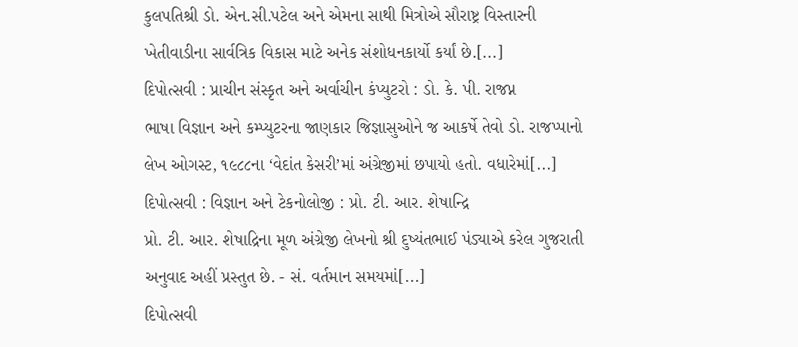કુલપતિશ્રી ડો. એન.સી.પટેલ અને એમના સાથી મિત્રોએ સૌરાષ્ટ્ર વિસ્તારની ખેતીવાડીના સાર્વત્રિક વિકાસ માટે અનેક સંશોધનકાર્યો કર્યાં છે.[...]
દિપોત્સવી : પ્રાચીન સંસ્કૃત અને અર્વાચીન કંપ્યુટરો : ડો. કે. પી. રાજપ્ન
ભાષા વિજ્ઞાન અને કમ્પ્યુટરના જાણકાર જિજ્ઞાસુઓને જ આકર્ષે તેવો ડો. રાજપ્પાનો લેખ ઓગસ્ટ, ૧૯૮૮ના ‘વેદાંત કેસરી’માં અંગ્રેજીમાં છપાયો હતો. વધારેમાં[...]
દિપોત્સવી : વિજ્ઞાન અને ટેકનોલોજી : પ્રો. ટી. આર. શેષાન્દ્રિ
પ્રો. ટી. આર. શેષાદ્રિના મૂળ અંગ્રેજી લેખનો શ્રી દુષ્યંતભાઈ પંડ્યાએ કરેલ ગુજરાતી અનુવાદ અહીં પ્રસ્તુત છે. - સં. વર્તમાન સમયમાં[...]
દિપોત્સવી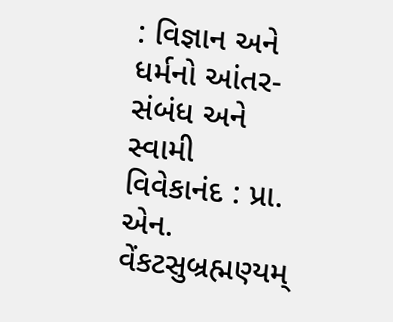: વિજ્ઞાન અને ધર્મનો આંતર-સંબંધ અને સ્વામી વિવેકાનંદ : પ્રા. એન. વેંકટસુબ્રહ્મણ્યમ્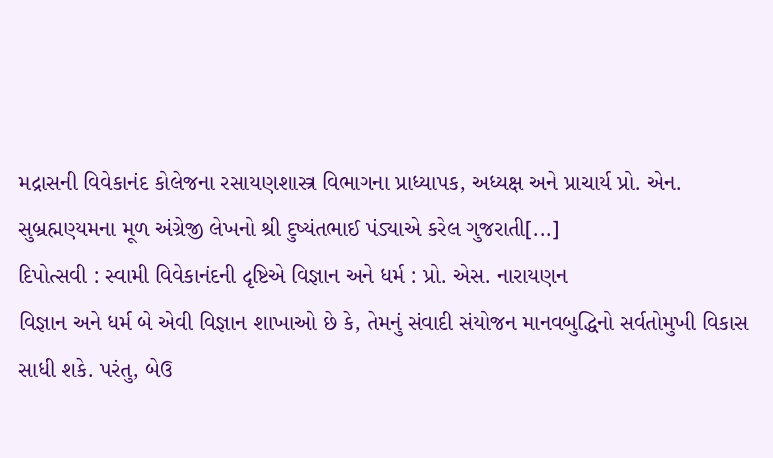મદ્રાસની વિવેકાનંદ કોલેજના રસાયણશાસ્ત્ર વિભાગના પ્રાધ્યાપક, અધ્યક્ષ અને પ્રાચાર્ય પ્રો. એન. સુબ્રહ્મણ્યમના મૂળ અંગ્રેજી લેખનો શ્રી દુષ્યંતભાઈ પંડ્યાએ કરેલ ગુજરાતી[...]
દિપોત્સવી : સ્વામી વિવેકાનંદની દૃષ્ટિએ વિજ્ઞાન અને ધર્મ : પ્રો. એસ. નારાયણન
વિજ્ઞાન અને ધર્મ બે એવી વિજ્ઞાન શાખાઓ છે કે, તેમનું સંવાદી સંયોજન માનવબુદ્ધિનો સર્વતોમુખી વિકાસ સાધી શકે. પરંતુ, બેઉ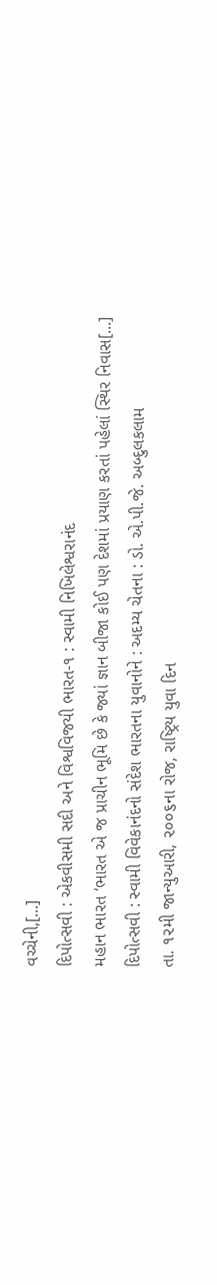વચ્ચેની,[...]
દિપોત્સવી : એકવીસમી સદી અને વિશ્વવિજયી ભારત-૧ : સ્વામી નિખિલેશ્વરાનંદ
મહાન ભારત ‘ભારત એ જ પ્રાચીન ભૂમિ છે કે જ્યાં જ્ઞાન બીજા કોઈ પણ દેશમાં પ્રયાણ કરતાં પહેલાં સ્થિર નિવાસ[...]
દિપોત્સવી : સ્વામી વિવેકાનંદનો સંદેશ ભારતના યુવાનોને : અદમ્ય ચેતના : ડો. એ.પી.જે. અબ્દુલકલામ
તા. ૧૨મી જાન્યુઆરી, ૨૦૦૬ના રોજ, રાષ્ટ્રિય યુવા દિન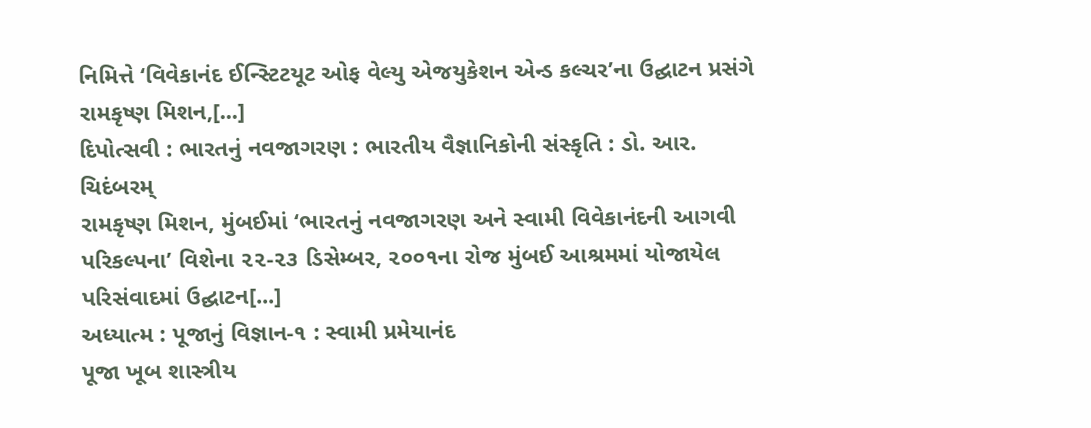નિમિત્તે ‘વિવેકાનંદ ઈન્સ્ટિટયૂટ ઓફ વેલ્યુ એજયુકેશન એન્ડ કલ્ચર’ના ઉદ્ઘાટન પ્રસંગે રામકૃષ્ણ મિશન,[...]
દિપોત્સવી : ભારતનું નવજાગરણ : ભારતીય વૈજ્ઞાનિકોની સંસ્કૃતિ : ડો. આર. ચિદંબરમ્
રામકૃષ્ણ મિશન, મુંબઈમાં ‘ભારતનું નવજાગરણ અને સ્વામી વિવેકાનંદની આગવી પરિકલ્પના’ વિશેના ૨૨-૨૩ ડિસેમ્બર, ૨૦૦૧ના રોજ મુંબઈ આશ્રમમાં યોજાયેલ પરિસંવાદમાં ઉદ્ઘાટન[...]
અધ્યાત્મ : પૂજાનું વિજ્ઞાન-૧ : સ્વામી પ્રમેયાનંદ
પૂજા ખૂબ શાસ્ત્રીય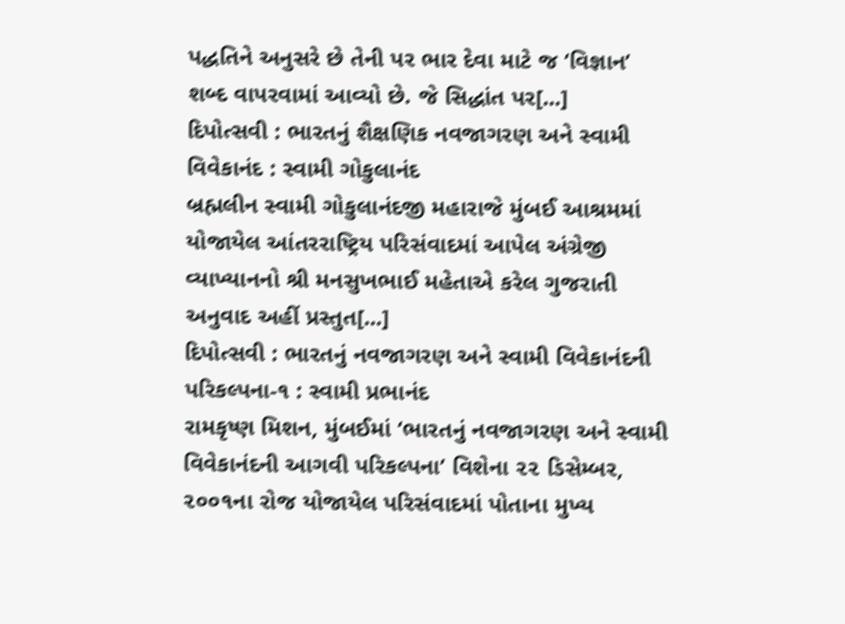પદ્ધતિને અનુસરે છે તેની પર ભાર દેવા માટે જ ‘વિજ્ઞાન’ શબ્દ વાપરવામાં આવ્યો છે. જે સિદ્ધાંત પર[...]
દિપોત્સવી : ભારતનું શૈક્ષણિક નવજાગરણ અને સ્વામી વિવેકાનંદ : સ્વામી ગોકુલાનંદ
બ્રહ્મલીન સ્વામી ગોકુલાનંદજી મહારાજે મુંબઈ આશ્રમમાં યોજાયેલ આંતરરાષ્ટ્રિય પરિસંવાદમાં આપેલ અંગ્રેજી વ્યાખ્યાનનો શ્રી મનસુખભાઈ મહેતાએ કરેલ ગુજરાતી અનુવાદ અહીં પ્રસ્તુત[...]
દિપોત્સવી : ભારતનું નવજાગરણ અને સ્વામી વિવેકાનંદની પરિકલ્પના-૧ : સ્વામી પ્રભાનંદ
રામકૃષ્ણ મિશન, મુંબઈમાં ‘ભારતનું નવજાગરણ અને સ્વામી વિવેકાનંદની આગવી પરિકલ્પના’ વિશેના ૨૨ ડિસેમ્બર, ૨૦૦૧ના રોજ યોજાયેલ પરિસંવાદમાં પોતાના મુખ્ય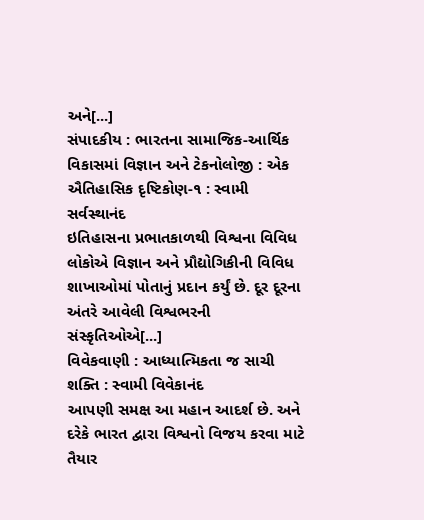અને[...]
સંપાદકીય : ભારતના સામાજિક-આર્થિક વિકાસમાં વિજ્ઞાન અને ટેકનોલોજી : એક ઐતિહાસિક દૃષ્ટિકોણ-૧ : સ્વામી સર્વસ્થાનંદ
ઇતિહાસના પ્રભાતકાળથી વિશ્વના વિવિધ લોકોએ વિજ્ઞાન અને પ્રૌદ્યોગિકીની વિવિધ શાખાઓમાં પોતાનું પ્રદાન કર્યું છે. દૂર દૂરના અંતરે આવેલી વિશ્વભરની સંસ્કૃતિઓએ[...]
વિવેકવાણી : આધ્યાત્મિકતા જ સાચી શક્તિ : સ્વામી વિવેકાનંદ
આપણી સમક્ષ આ મહાન આદર્શ છે. અને દરેકે ભારત દ્વારા વિશ્વનો વિજય કરવા માટે તૈયાર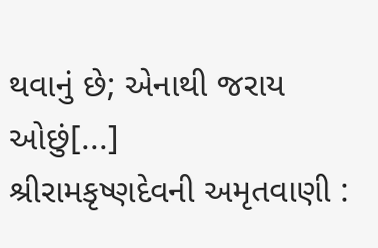થવાનું છે; એનાથી જરાય ઓછું[...]
શ્રીરામકૃષ્ણદેવની અમૃતવાણી :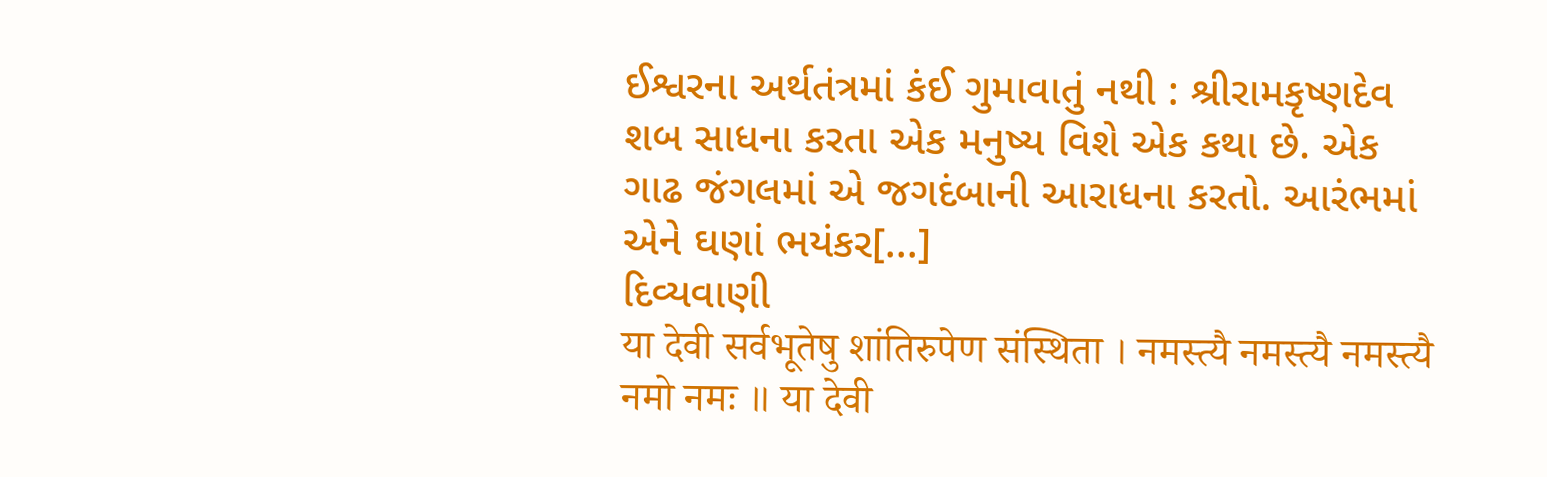ઈશ્વરના અર્થતંત્રમાં કંઈ ગુમાવાતું નથી : શ્રીરામકૃષ્ણદેવ
શબ સાધના કરતા એક મનુષ્ય વિશે એક કથા છે. એક ગાઢ જંગલમાં એ જગદંબાની આરાધના કરતો. આરંભમાં એને ઘણાં ભયંકર[...]
દિવ્યવાણી
या देवी सर्वभूतेषु शांतिरुपेण संस्थिता । नमस्त्यै नमस्त्यै नमस्त्यै नमो नमः ॥ या देवी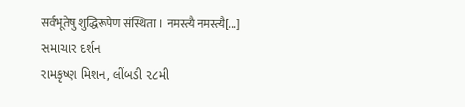सर्वभूतेषु शुद्धिरूपेण संस्थिता । नमस्त्यै नमस्त्यै[...]
સમાચાર દર્શન
રામકૃષ્ણ મિશન, લીંબડી ૨૮મી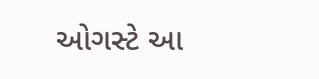ઓગસ્ટે આ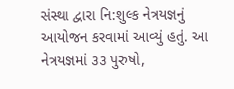સંસ્થા દ્વારા નિ:શુલ્ક નેત્રયજ્ઞનું આયોજન કરવામાં આવ્યું હતું. આ નેત્રયજ્ઞમાં ૩૩ પુરુષો,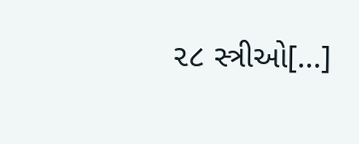૨૮ સ્ત્રીઓ[...]